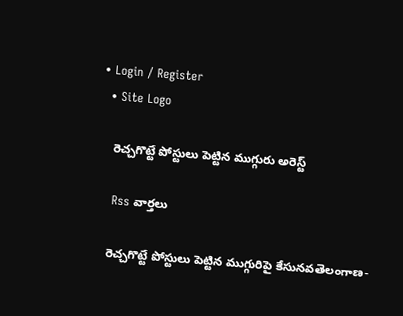• Login / Register
  • Site Logo

    రెచ్చగొట్టే పోస్టులు పెట్టిన ముగ్గురు అరెస్ట్

    Rss వార్తలు

    రెచ్చగొట్టే పోస్టులు పెట్టిన ముగ్గురిపై కేసునవతెలంగాణ-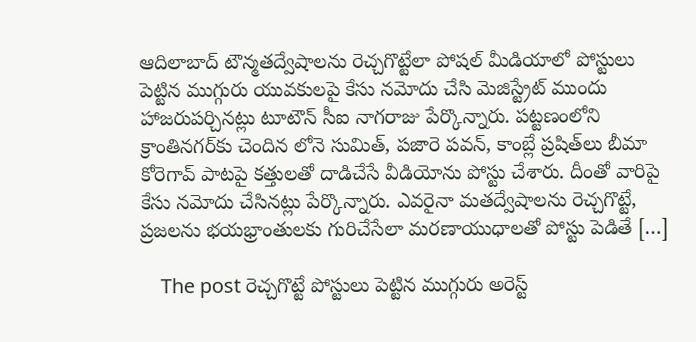ఆదిలాబాద్ టౌన్మతద్వేషాలను రెచ్చగొట్టేలా పోషల్‌ మీడియాలో పోస్టులు పెట్టిన ముగ్గురు యువకులపై కేసు నమోదు చేసి మెజిస్ట్రేట్‌ ముందు హాజరుపర్చినట్లు టూటౌన్‌ సీఐ నాగరాజు పేర్కొన్నారు. పట్టణంలోని క్రాంతినగర్‌కు చెందిన లోనె సుమిత్, పజారె పవన్, కాంబ్లే ప్రషిత్‌లు బీమా కోరెగావ్‌ పాటపై కత్తులతో దాడిచేసే వీడియోను పోస్టు చేశారు. దీంతో వారిపై కేసు నమోదు చేసినట్లు పేర్కొన్నారు. ఎవరైనా మతద్వేషాలను రెచ్చగొట్టే, ప్రజలను భయభ్రాంతులకు గురిచేసేలా మరణాయుధాలతో పోస్టు పెడితే […]

    The post రెచ్చగొట్టే పోస్టులు పెట్టిన ముగ్గురు అరెస్ట్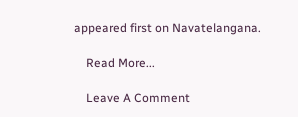appeared first on Navatelangana.

    Read More...

    Leave A Comment